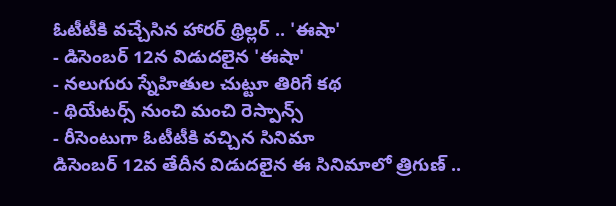ఓటీటీకి వచ్చేసిన హారర్ థ్రిల్లర్ .. 'ఈషా'
- డిసెంబర్ 12న విడుదలైన 'ఈషా'
- నలుగురు స్నేహితుల చుట్టూ తిరిగే కథ
- థియేటర్స్ నుంచి మంచి రెస్పాన్స్
- రీసెంటుగా ఓటీటీకి వచ్చిన సినిమా
డిసెంబర్ 12వ తేదీన విడుదలైన ఈ సినిమాలో త్రిగుణ్ ..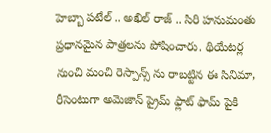హెబ్బా పటేల్ .. అఖిల్ రాజ్ .. సిరి హనుమంతు ప్రధానమైన పాత్రలను పోషించారు. థియేటర్ల నుంచి మంచి రెస్పాన్స్ ను రాబట్టిన ఈ సినిమా, రీసెంటుగా అమెజాన్ ప్రైమ్ ఫ్లాట్ ఫామ్ పైకి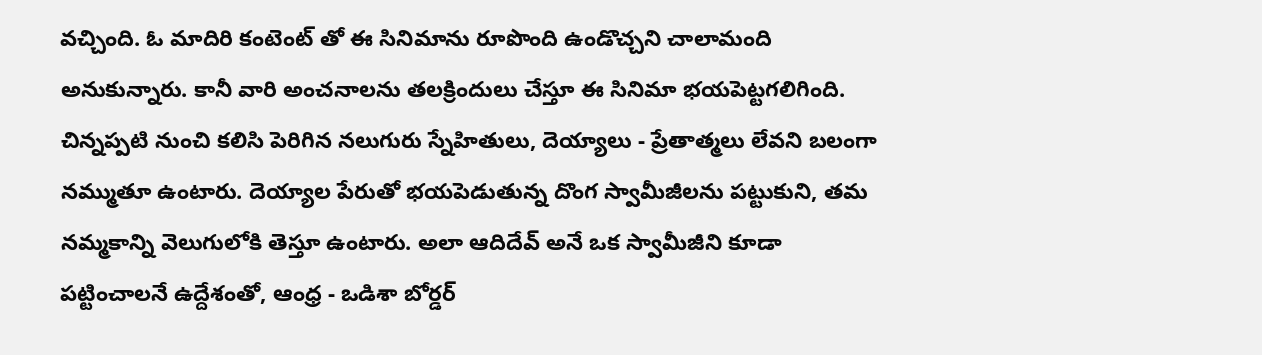వచ్చింది. ఓ మాదిరి కంటెంట్ తో ఈ సినిమాను రూపొంది ఉండొచ్చని చాలామంది అనుకున్నారు. కానీ వారి అంచనాలను తలక్రిందులు చేస్తూ ఈ సినిమా భయపెట్టగలిగింది.
చిన్నప్పటి నుంచి కలిసి పెరిగిన నలుగురు స్నేహితులు, దెయ్యాలు - ప్రేతాత్మలు లేవని బలంగా నమ్ముతూ ఉంటారు. దెయ్యాల పేరుతో భయపెడుతున్న దొంగ స్వామీజీలను పట్టుకుని, తమ నమ్మకాన్ని వెలుగులోకి తెస్తూ ఉంటారు. అలా ఆదిదేవ్ అనే ఒక స్వామీజీని కూడా పట్టించాలనే ఉద్దేశంతో, ఆంధ్ర - ఒడిశా బోర్డర్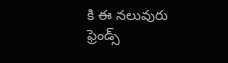కి ఈ నలువురు ఫ్రెండ్స్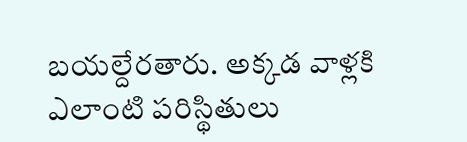బయల్దేరతారు. అక్కడ వాళ్లకి ఎలాంటి పరిస్థితులు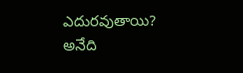ఎదురవుతాయి? అనేది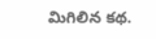మిగిలిన కథ.